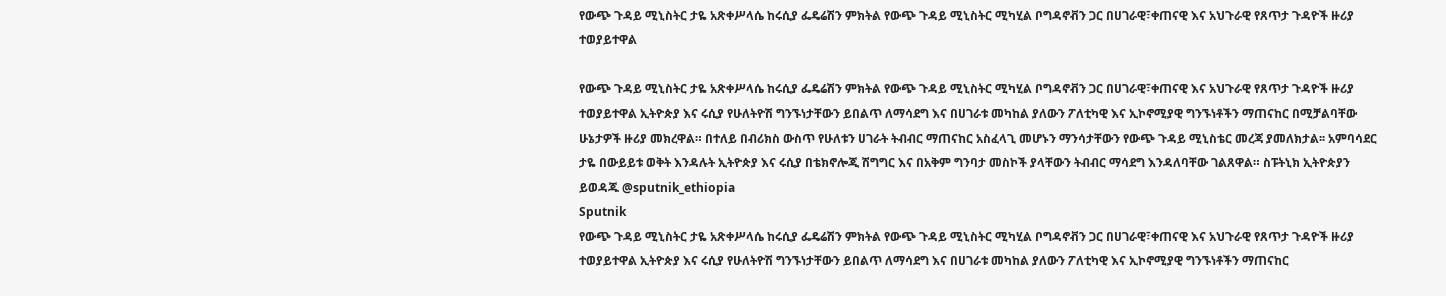የውጭ ጉዳይ ሚኒስትር ታዬ አጽቀሥላሴ ከሩሲያ ፌዴሬሽን ምክትል የውጭ ጉዳይ ሚኒስትር ሚካሂል ቦግዳኖቭን ጋር በሀገራዊ፣ቀጠናዊ እና አህጉራዊ የጸጥታ ጉዳዮች ዙሪያ ተወያይተዋል

የውጭ ጉዳይ ሚኒስትር ታዬ አጽቀሥላሴ ከሩሲያ ፌዴሬሽን ምክትል የውጭ ጉዳይ ሚኒስትር ሚካሂል ቦግዳኖቭን ጋር በሀገራዊ፣ቀጠናዊ እና አህጉራዊ የጸጥታ ጉዳዮች ዙሪያ ተወያይተዋል ኢትዮጵያ እና ሩሲያ የሁለትዮሽ ግንኙነታቸውን ይበልጥ ለማሳደግ እና በሀገራቱ መካከል ያለውን ፖለቲካዊ እና ኢኮኖሚያዊ ግንኙነቶችን ማጠናከር በሚቻልባቸው ሁኔታዎች ዙሪያ መክረዋል። በተለይ በብሪክስ ውስጥ የሁለቱን ሀገራት ትብብር ማጠናከር አስፈላጊ መሆኑን ማንሳታቸውን የውጭ ጉዳይ ሚኒስቴር መረጃ ያመለክታል፡፡ አምባሳደር ታዬ በውይይቱ ወቅት እንዳሉት ኢትዮጵያ እና ሩሲያ በቴክኖሎጂ ሽግግር እና በአቅም ግንባታ መስኮች ያላቸውን ትብብር ማሳደግ እንዳለባቸው ገልጸዋል። ስፑትኒክ ኢትዮጵያን ይወዳጁ @sputnik_ethiopia
Sputnik
የውጭ ጉዳይ ሚኒስትር ታዬ አጽቀሥላሴ ከሩሲያ ፌዴሬሽን ምክትል የውጭ ጉዳይ ሚኒስትር ሚካሂል ቦግዳኖቭን ጋር በሀገራዊ፣ቀጠናዊ እና አህጉራዊ የጸጥታ ጉዳዮች ዙሪያ ተወያይተዋል ኢትዮጵያ እና ሩሲያ የሁለትዮሽ ግንኙነታቸውን ይበልጥ ለማሳደግ እና በሀገራቱ መካከል ያለውን ፖለቲካዊ እና ኢኮኖሚያዊ ግንኙነቶችን ማጠናከር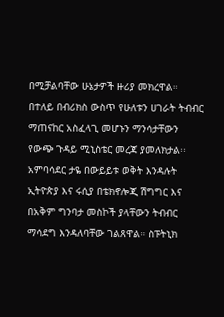በሚቻልባቸው ሁኔታዎች ዙሪያ መክረዋል። በተለይ በብሪክስ ውስጥ የሁለቱን ሀገራት ትብብር ማጠናከር አስፈላጊ መሆኑን ማንሳታቸውን የውጭ ጉዳይ ሚኒስቴር መረጃ ያመለክታል፡፡ አምባሳደር ታዬ በውይይቱ ወቅት እንዳሉት ኢትዮጵያ እና ሩሲያ በቴክኖሎጂ ሽግግር እና በአቅም ግንባታ መስኮች ያላቸውን ትብብር ማሳደግ እንዳለባቸው ገልጸዋል። ስፑትኒክ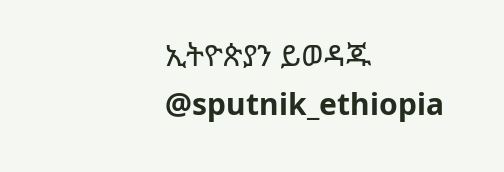ኢትዮጵያን ይወዳጁ @sputnik_ethiopia